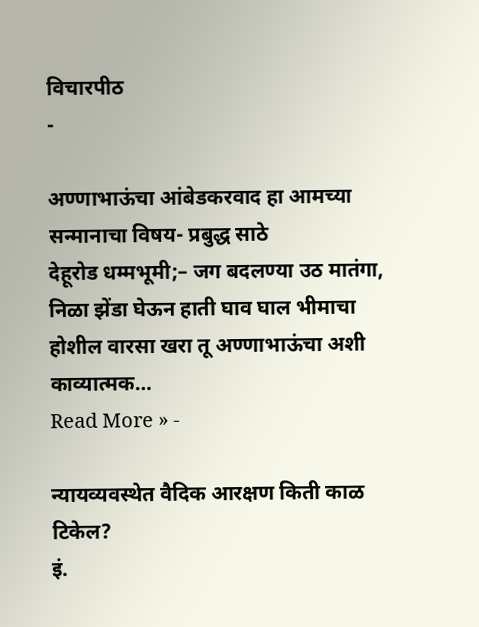विचारपीठ
-

अण्णाभाऊंचा आंबेडकरवाद हा आमच्या सन्मानाचा विषय- प्रबुद्ध साठे
देहूरोड धम्मभूमी;– जग बदलण्या उठ मातंगा, निळा झेंडा घेऊन हाती घाव घाल भीमाचा होशील वारसा खरा तू अण्णाभाऊंचा अशी काव्यात्मक…
Read More » -

न्यायव्यवस्थेत वैदिक आरक्षण किती काळ टिकेल?
इं.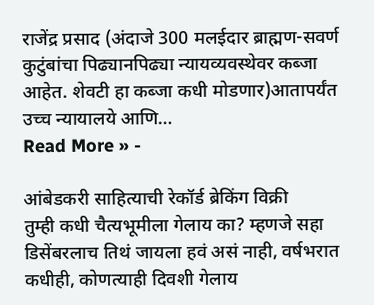राजेंद्र प्रसाद (अंदाजे 300 मलईदार ब्राह्मण-सवर्ण कुटुंबांचा पिढ्यानपिढ्या न्यायव्यवस्थेवर कब्जा आहेत. शेवटी हा कब्जा कधी मोडणार)आतापर्यंत उच्च न्यायालये आणि…
Read More » -

आंबेडकरी साहित्याची रेकॉर्ड ब्रेकिंग विक्री
तुम्ही कधी चैत्यभूमीला गेलाय का? म्हणजे सहा डिसेंबरलाच तिथं जायला हवं असं नाही, वर्षभरात कधीही, कोणत्याही दिवशी गेलाय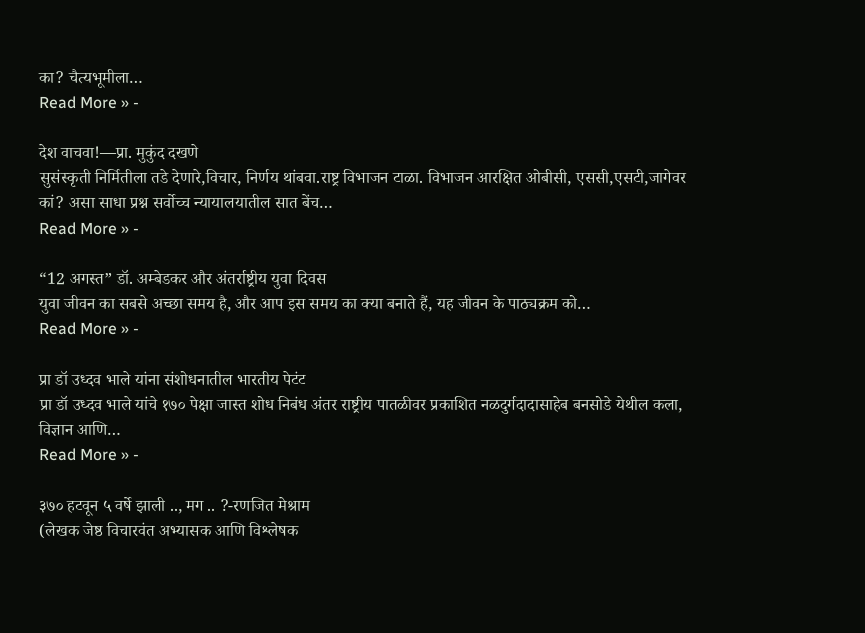का? चैत्यभूमीला…
Read More » -

देश वाचवा!—प्रा. मुकुंद दखणे
सुसंस्कृती निर्मितीला तडे देणारे,विचार, निर्णय थांबवा.राष्ट्र विभाजन टाळा. विभाजन आरक्षित ओबीसी, एससी,एसटी,जागेवर कां? असा साधा प्रश्न सर्वोच्च न्यायालयातील सात बेंच…
Read More » -

“12 अगस्त” डॉ. अम्बेडकर और अंतर्राष्ट्रीय युवा दिवस
युवा जीवन का सबसे अच्छा समय है, और आप इस समय का क्या बनाते हैं, यह जीवन के पाठ्यक्रम को…
Read More » -

प्रा डॉ उध्दव भाले यांना संशोधनातील भारतीय पेटंट
प्रा डॉ उध्दव भाले यांचे १७० पेक्षा जास्त शोध निबंध अंतर राष्ट्रीय पातळीवर प्रकाशित नळदुर्गदादासाहेब बनसोडे येथील कला, विज्ञान आणि…
Read More » -

३७० हटवून ५ वर्षे झाली .., मग .. ?-रणजित मेश्राम
(लेखक जेष्ठ विचारवंत अभ्यासक आणि विश्लेषक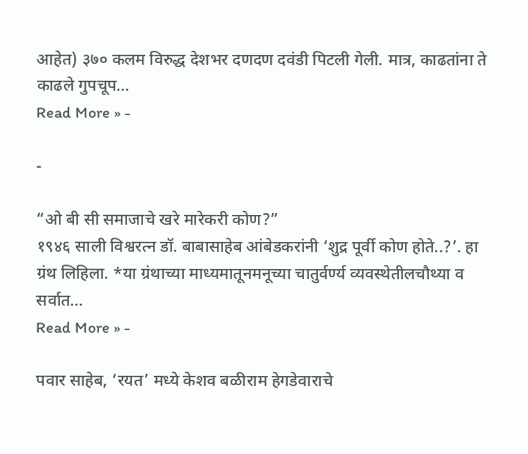आहेत) ३७० कलम विरुद्ध देशभर दणदण दवंडी पिटली गेली. मात्र, काढतांना ते काढले गुपचूप…
Read More » -

-

“ओ बी सी समाजाचे खरे मारेकरी कोण?”
१९४६ साली विश्वरत्न डॉ. बाबासाहेब आंबेडकरांनी ‘शुद्र पूर्वी कोण होते..?’. हा ग्रंथ लिहिला. *या ग्रंथाच्या माध्यमातूनमनूच्या चातुर्वर्ण्य व्यवस्थेतीलचौथ्या व सर्वात…
Read More » -

पवार साहेब, ‘रयत’ मध्ये केशव बळीराम हेगडेवाराचे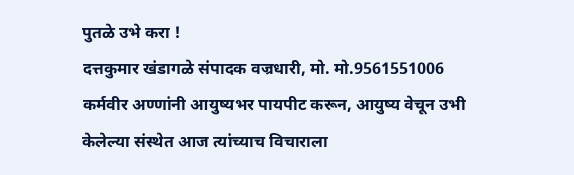पुतळे उभे करा !
दत्तकुमार खंडागळे संपादक वज्रधारी, मो. मो.9561551006 कर्मवीर अण्णांनी आयुष्यभर पायपीट करून, आयुष्य वेचून उभी केलेल्या संस्थेत आज त्यांच्याच विचाराला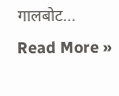गालबोट…
Read More »